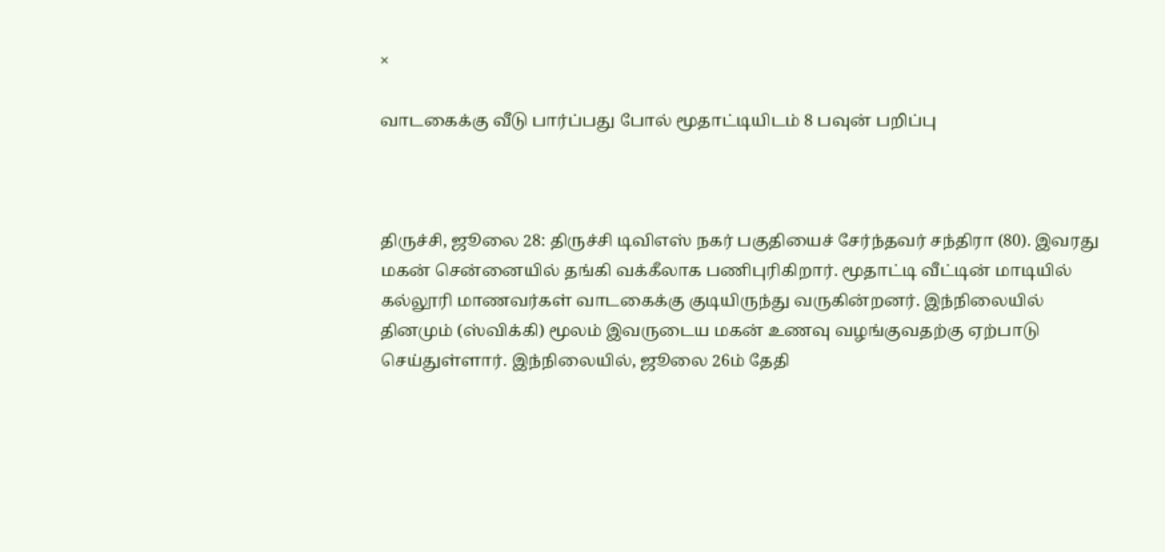×

வாடகைக்கு வீடு பார்ப்பது போல் மூதாட்டியிடம் 8 பவுன் பறிப்பு



திருச்சி, ஜூலை 28: திருச்சி டிவிஎஸ் நகர் பகுதியைச் சேர்ந்தவர் சந்திரா (80). இவரது மகன் சென்னையில் தங்கி வக்கீலாக பணிபுரிகிறார். மூதாட்டி வீட்டின் மாடியில் கல்லூரி மாணவர்கள் வாடகைக்கு குடியிருந்து வருகின்றனர். இந்நிலையில் தினமும் (ஸ்விக்கி) மூலம் இவருடைய மகன் உணவு வழங்குவதற்கு ஏற்பாடு செய்துள்ளார். இந்நிலையில், ஜூலை 26ம் தேதி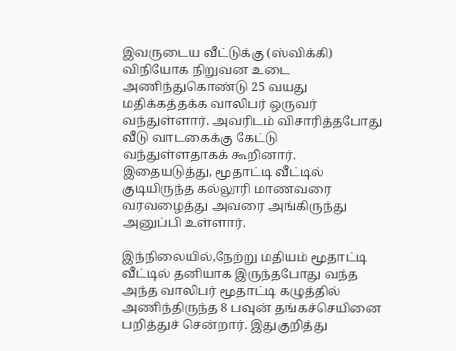இவருடைய வீட்டுக்கு (ஸ்விக்கி) விநியோக நிறுவன உடை அணிந்துகொண்டு 25 வயது மதிக்கத்தக்க வாலிபர் ஒருவர் வந்துள்ளார். அவரிடம் விசாரித்தபோது வீடு வாடகைக்கு கேட்டு வந்துள்ளதாகக் கூறினார். இதையடுத்து, மூதாட்டி வீட்டில் குடியிருந்த கல்லூரி மாணவரை வரவழைத்து அவரை அங்கிருந்து அனுப்பி உள்ளார்.

இந்நிலையில்,நேற்று மதியம் மூதாட்டி வீட்டில் தனியாக இருந்தபோது வந்த அந்த வாலிபர் மூதாட்டி கழுத்தில் அணிந்திருந்த 8 பவுன் தங்கச்செயினை பறித்துச் சென்றார். இதுகுறித்து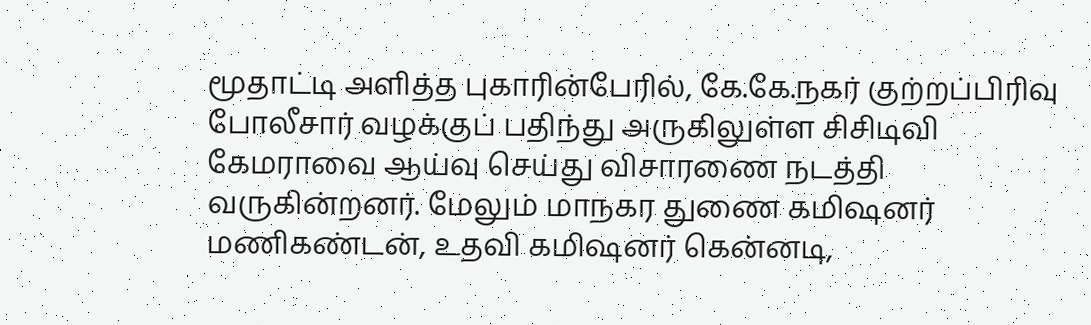மூதாட்டி அளித்த புகாரின்பேரில், கே.கே.நகர் குற்றப்பிரிவு போலீசார் வழக்குப் பதிந்து அருகிலுள்ள சிசிடிவி கேமராவை ஆய்வு செய்து விசாரணை நடத்தி வருகின்றனர். மேலும் மாநகர துணை கமிஷனர் மணிகண்டன், உதவி கமிஷனர் கென்னடி,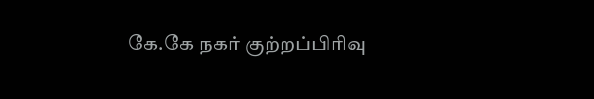கே.கே நகர் குற்றப்பிரிவு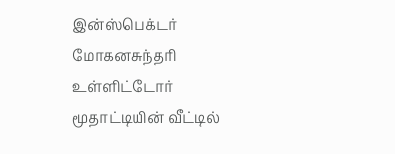இன்ஸ்பெக்டர் மோகனசுந்தரி உள்ளிட்டோர் மூதாட்டியின் வீட்டில்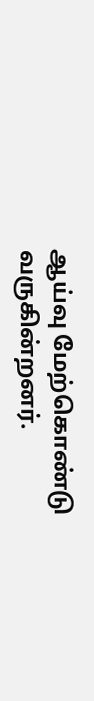ஆய்வு மேற்கொண்டு வருகின்றனர்.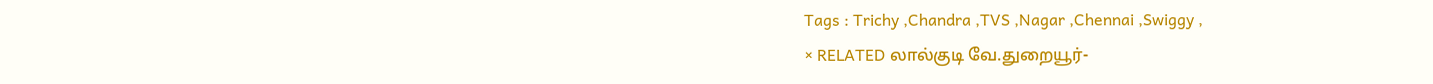Tags : Trichy ,Chandra ,TVS ,Nagar ,Chennai ,Swiggy ,
× RELATED லால்குடி வே.துறையூர்-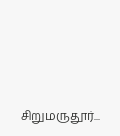சிறுமருதூர்...